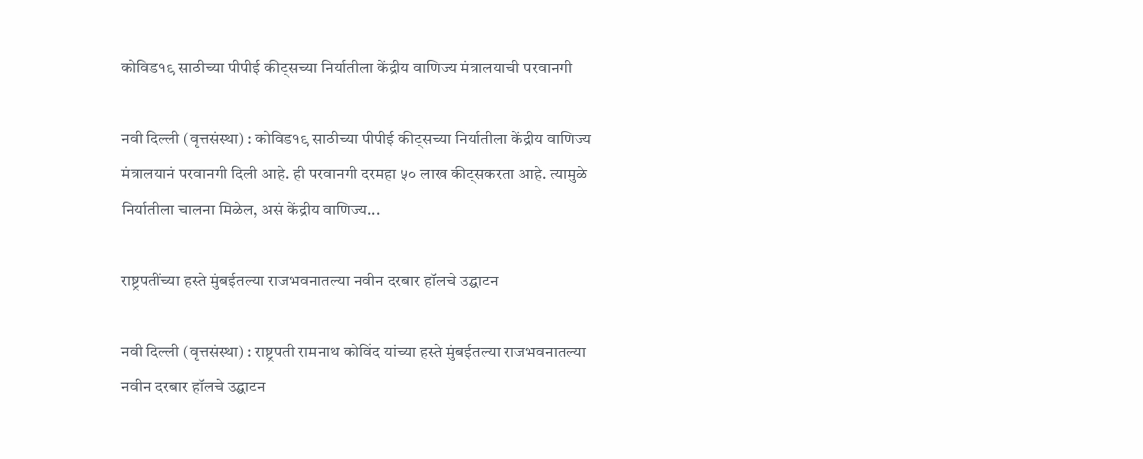कोविड१९ साठीच्या पीपीई कीट्सच्या निर्यातीला केंद्रीय वाणिज्य मंत्रालयाची परवानगी

नवी दिल्ली (वृत्तसंस्था) : कोविड१९ साठीच्या पीपीई कीट्सच्या निर्यातीला केंद्रीय वाणिज्य मंत्रालयानं परवानगी दिली आहे. ही परवानगी दरमहा ५० लाख कीट्सकरता आहे. त्यामुळे निर्यातीला चालना मिळेल, असं केंद्रीय वाणिज्य...

राष्ट्रपतींच्या हस्ते मुंबईतल्या राजभवनातल्या नवीन दरबार हॉलचे उद्घाटन

नवी दिल्ली (वृत्तसंस्था) : राष्ट्रपती रामनाथ कोविंद यांच्या हस्ते मुंबईतल्या राजभवनातल्या नवीन दरबार हॉलचे उद्घाटन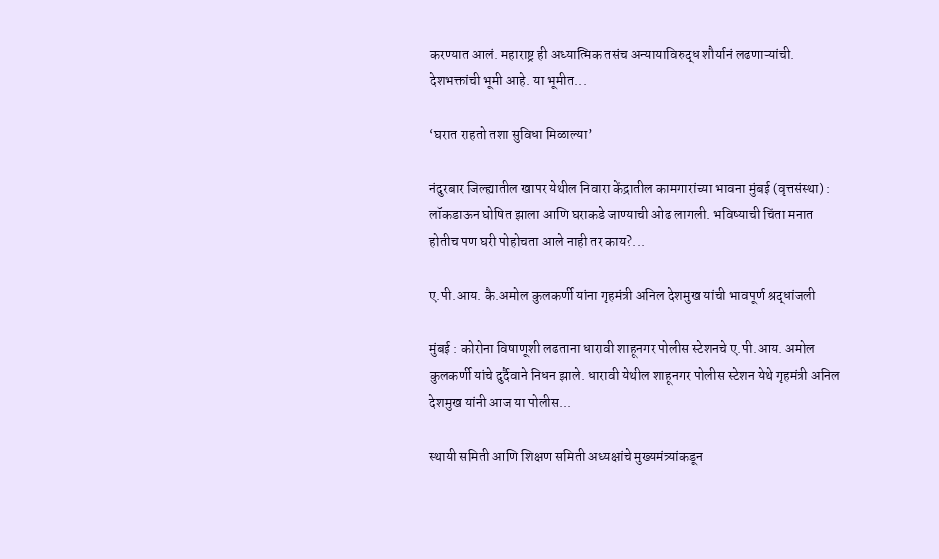करण्यात आलं. महाराष्ट्र ही अध्यात्मिक तसंच अन्यायाविरुद्ध शौर्यानं लढणाऱ्यांची. देशभक्तांची भूमी आहे. या भूमीत...

‘घरात राहतो तशा सुविधा मिळाल्या’

नंदुरबार जिल्ह्यातील खापर येथील निवारा केंद्रातील कामगारांच्या भावना मुंबई (वृत्तसंस्था) : लॉकडाऊन घोषित झाला आणि घराकडे जाण्याची ओढ लागली. भविष्याची चिंता मनात होतीच पण घरी पोहोचता आले नाही तर काय?...

ए.पी.आय. कै.अमोल कुलकर्णी यांना गृहमंत्री अनिल देशमुख यांची भावपूर्ण श्रद्धांजली

मुंबई : कोरोना विषाणूशी लढताना धारावी शाहूनगर पोलीस स्टेशनचे ए.पी.आय. अमोल कुलकर्णी यांचे दुर्दैवाने निधन झाले. धारावी येथील शाहूनगर पोलीस स्टेशन येथे गृहमंत्री अनिल देशमुख यांनी आज या पोलीस...

स्थायी समिती आणि शिक्षण समिती अध्यक्षांचे मुख्यमंत्र्यांकडून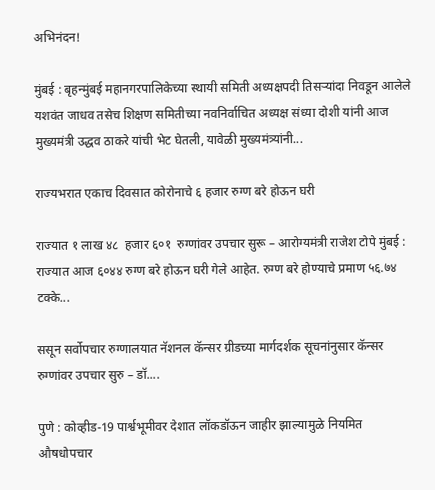अभिनंदन!

मुंबई : बृहन्मुंबई महानगरपालिकेच्या स्थायी समिती अध्यक्षपदी तिसऱ्यांदा निवडून आलेले यशवंत जाधव तसेच शिक्षण समितीच्या नवनिर्वाचित अध्यक्ष संध्या दोशी यांनी आज मुख्यमंत्री उद्धव ठाकरे यांची भेट घेतली, यावेळी मुख्यमंत्र्यांनी...

राज्यभरात एकाच दिवसात कोरोनाचे ६ हजार रुग्ण बरे होऊन घरी

राज्यात १ लाख ४८  हजार ६०१  रुग्णांवर उपचार सुरू – आरोग्यमंत्री राजेश टोपे मुंबई : राज्यात आज ६०४४ रुग्ण बरे होऊन घरी गेले आहेत. रुग्ण बरे होण्याचे प्रमाण ५६.७४ टक्के...

ससून सर्वोपचार रुग्णालयात नॅशनल कॅन्सर ग्रीडच्या मार्गदर्शक सूचनांनुसार कॅन्सर रुग्णांवर उपचार सुरु – डॉ....

पुणे : कोव्हीड-19 पार्श्वभूमीवर देशात लॉकडॉऊन जाहीर झाल्यामुळे नियमित औषधोपचार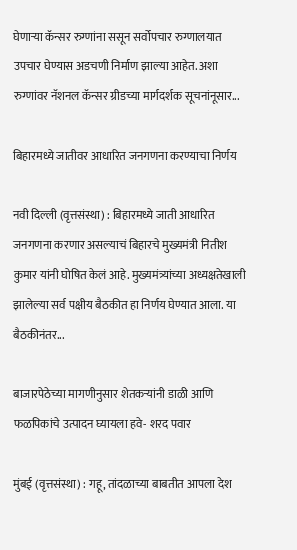घेणाऱ्या कॅन्सर रुग्णांना ससून सर्वोपचार रुग्णालयात उपचार घेण्यास अडचणी निर्माण झाल्या आहेत. अशा रुग्णांवर नॅशनल कॅन्सर ग्रीडच्या मार्गदर्शक सूचनांनूसार...

बिहारमध्ये जातीवर आधारित जनगणना करण्याचा निर्णय

नवी दिल्ली (वृत्तसंस्था) : बिहारमध्ये जाती आधारित जनगणना करणार असल्याचं बिहारचे मुख्यमंत्री नितीश कुमार यांनी घोषित केलं आहे. मुख्यमंत्र्यांच्या अध्यक्षतेखाली झालेल्या सर्व पक्षीय बैठकीत हा निर्णय घेण्यात आला. या बैठकीनंतर...

बाजारपेठेच्या मागणीनुसार शेतकऱ्यांनी डाळी आणि फळपिकांचे उत्पादन घ्यायला हवे- शरद पवार

मुंबई (वृत्तसंस्था) : गहू, तांदळाच्या बाबतीत आपला देश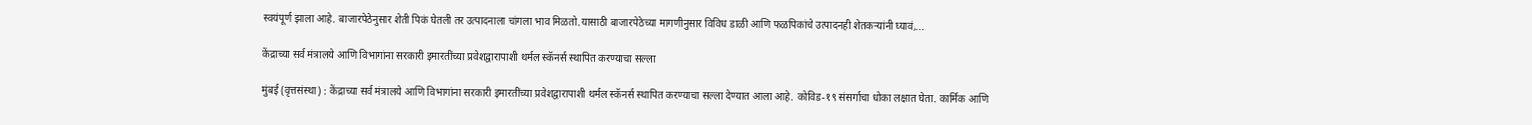स्वयंपूर्ण झाला आहे. बाजारपेठेनुसार शेती पिकं घेतली तर उत्पादनाला चांगला भाव मिळतो.यासाठी बाजारपेठेच्या मागणीनुसार विविध डाळी आणि फळपिकांचे उत्पादनही शेतकऱ्यांनी घ्यावं,...

केंद्राच्या सर्व मंत्रालये आणि विभागांना सरकारी इमारतींच्या प्रवेशद्वारापाशी थर्मल स्कॅनर्स स्थापित करण्याचा सल्ला

मुंबई (वृत्तसंस्था) : केंद्राच्या सर्व मंत्रालये आणि विभागांना सरकारी इमारतींच्या प्रवेशद्वारापाशी थर्मल स्कॅनर्स स्थापित करण्याचा सल्ला देण्यात आला आहे. कोविड-१९ संसर्गाचा धोका लक्षात घेता. कार्मिक आणि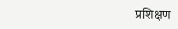प्रशिक्षण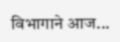विभागाने आज...